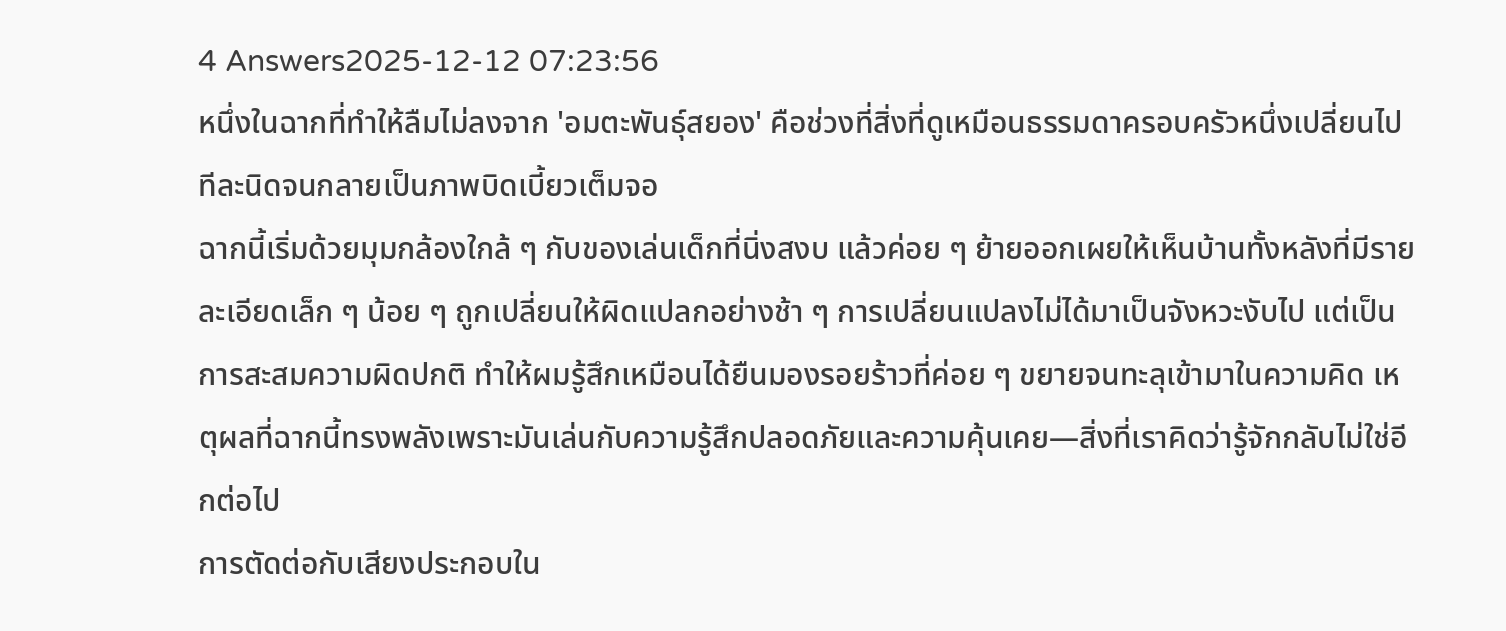4 Answers2025-12-12 07:23:56
หนึ่งในฉากที่ทำให้ลืมไม่ลงจาก 'อมตะพันธุ์สยอง' คือช่วงที่สิ่งที่ดูเหมือนธรรมดาครอบครัวหนึ่งเปลี่ยนไปทีละนิดจนกลายเป็นภาพบิดเบี้ยวเต็มจอ
ฉากนี้เริ่มด้วยมุมกล้องใกล้ ๆ กับของเล่นเด็กที่นิ่งสงบ แล้วค่อย ๆ ย้ายออกเผยให้เห็นบ้านทั้งหลังที่มีรายละเอียดเล็ก ๆ น้อย ๆ ถูกเปลี่ยนให้ผิดแปลกอย่างช้า ๆ การเปลี่ยนแปลงไม่ได้มาเป็นจังหวะงับไป แต่เป็นการสะสมความผิดปกติ ทำให้ผมรู้สึกเหมือนได้ยืนมองรอยร้าวที่ค่อย ๆ ขยายจนทะลุเข้ามาในความคิด เหตุผลที่ฉากนี้ทรงพลังเพราะมันเล่นกับความรู้สึกปลอดภัยและความคุ้นเคย—สิ่งที่เราคิดว่ารู้จักกลับไม่ใช่อีกต่อไป
การตัดต่อกับเสียงประกอบใน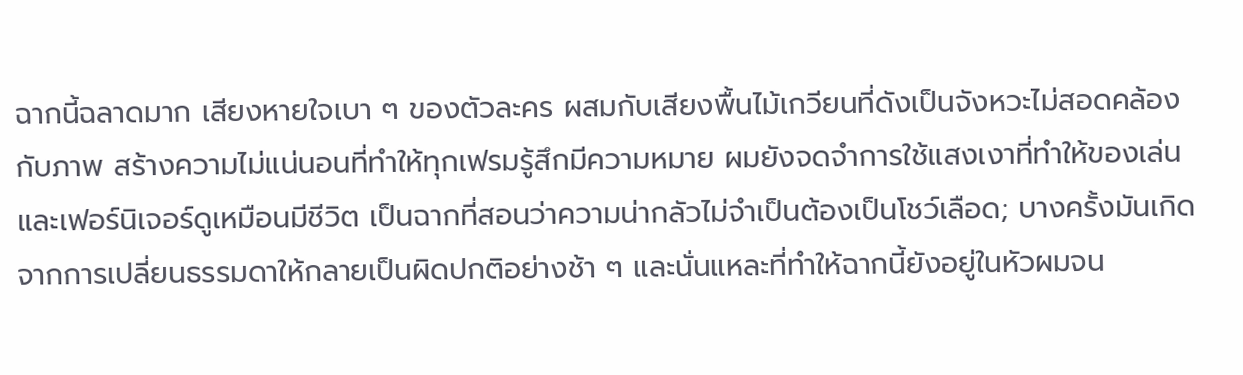ฉากนี้ฉลาดมาก เสียงหายใจเบา ๆ ของตัวละคร ผสมกับเสียงพื้นไม้เกวียนที่ดังเป็นจังหวะไม่สอดคล้องกับภาพ สร้างความไม่แน่นอนที่ทำให้ทุกเฟรมรู้สึกมีความหมาย ผมยังจดจำการใช้แสงเงาที่ทำให้ของเล่นและเฟอร์นิเจอร์ดูเหมือนมีชีวิต เป็นฉากที่สอนว่าความน่ากลัวไม่จำเป็นต้องเป็นโชว์เลือด; บางครั้งมันเกิดจากการเปลี่ยนธรรมดาให้กลายเป็นผิดปกติอย่างช้า ๆ และนั่นแหละที่ทำให้ฉากนี้ยังอยู่ในหัวผมจน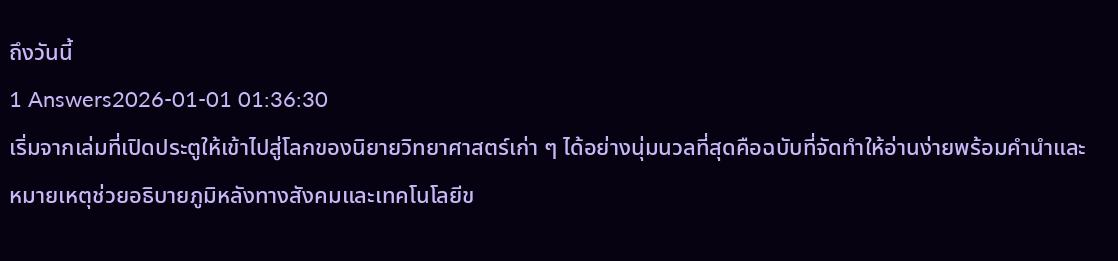ถึงวันนี้
1 Answers2026-01-01 01:36:30
เริ่มจากเล่มที่เปิดประตูให้เข้าไปสู่โลกของนิยายวิทยาศาสตร์เก่า ๆ ได้อย่างนุ่มนวลที่สุดคือฉบับที่จัดทำให้อ่านง่ายพร้อมคำนำและหมายเหตุช่วยอธิบายภูมิหลังทางสังคมและเทคโนโลยีข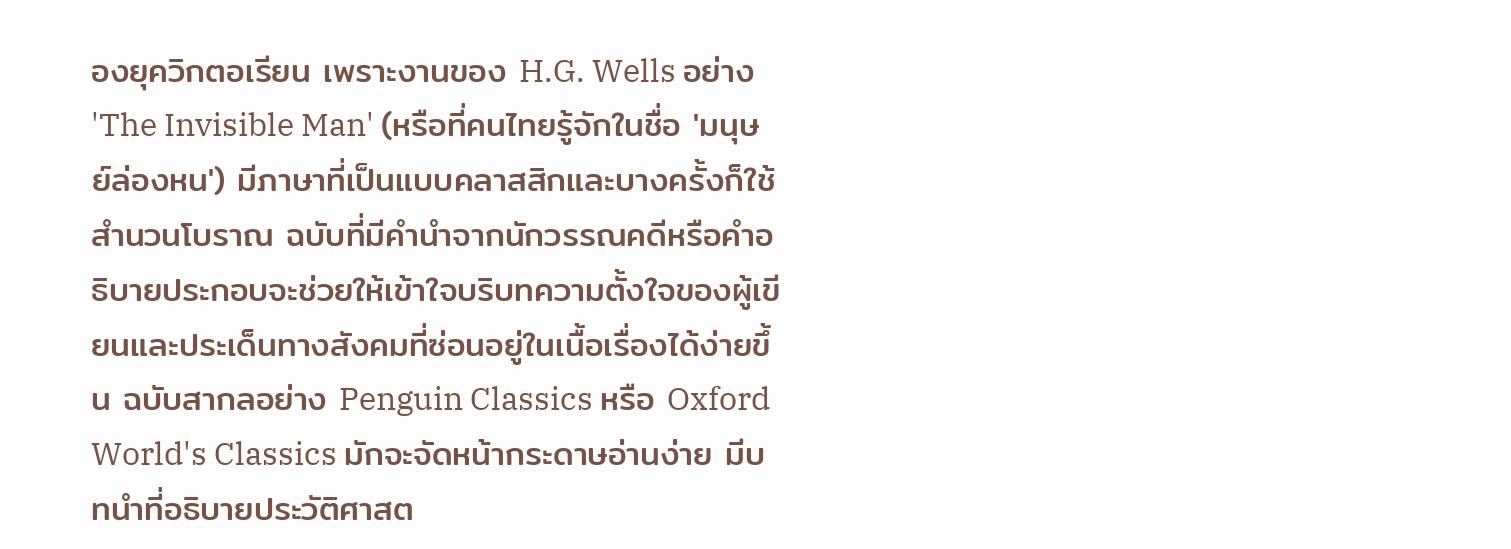องยุควิกตอเรียน เพราะงานของ H.G. Wells อย่าง 'The Invisible Man' (หรือที่คนไทยรู้จักในชื่อ 'มนุษย์ล่องหน') มีภาษาที่เป็นแบบคลาสสิกและบางครั้งก็ใช้สำนวนโบราณ ฉบับที่มีคำนำจากนักวรรณคดีหรือคำอธิบายประกอบจะช่วยให้เข้าใจบริบทความตั้งใจของผู้เขียนและประเด็นทางสังคมที่ซ่อนอยู่ในเนื้อเรื่องได้ง่ายขึ้น ฉบับสากลอย่าง Penguin Classics หรือ Oxford World's Classics มักจะจัดหน้ากระดาษอ่านง่าย มีบทนำที่อธิบายประวัติศาสต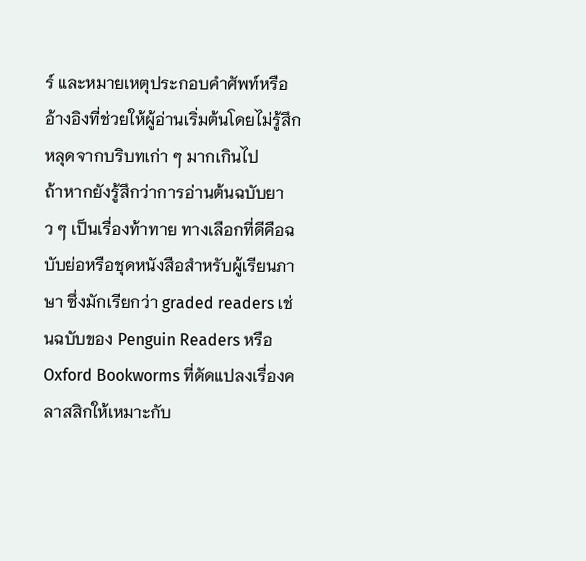ร์ และหมายเหตุประกอบคำศัพท์หรืออ้างอิงที่ช่วยให้ผู้อ่านเริ่มต้นโดยไม่รู้สึกหลุดจากบริบทเก่า ๆ มากเกินไป
ถ้าหากยังรู้สึกว่าการอ่านต้นฉบับยาว ๆ เป็นเรื่องท้าทาย ทางเลือกที่ดีคือฉบับย่อหรือชุดหนังสือสำหรับผู้เรียนภาษา ซึ่งมักเรียกว่า graded readers เช่นฉบับของ Penguin Readers หรือ Oxford Bookworms ที่ดัดแปลงเรื่องคลาสสิกให้เหมาะกับ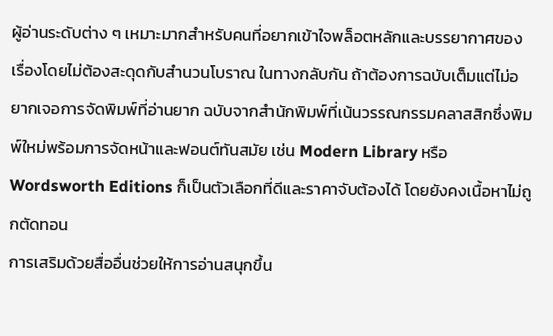ผู้อ่านระดับต่าง ๆ เหมาะมากสำหรับคนที่อยากเข้าใจพล็อตหลักและบรรยากาศของเรื่องโดยไม่ต้องสะดุดกับสำนวนโบราณ ในทางกลับกัน ถ้าต้องการฉบับเต็มแต่ไม่อยากเจอการจัดพิมพ์ที่อ่านยาก ฉบับจากสำนักพิมพ์ที่เน้นวรรณกรรมคลาสสิกซึ่งพิมพ์ใหม่พร้อมการจัดหน้าและฟอนต์ทันสมัย เช่น Modern Library หรือ Wordsworth Editions ก็เป็นตัวเลือกที่ดีและราคาจับต้องได้ โดยยังคงเนื้อหาไม่ถูกตัดทอน
การเสริมด้วยสื่ออื่นช่วยให้การอ่านสนุกขึ้น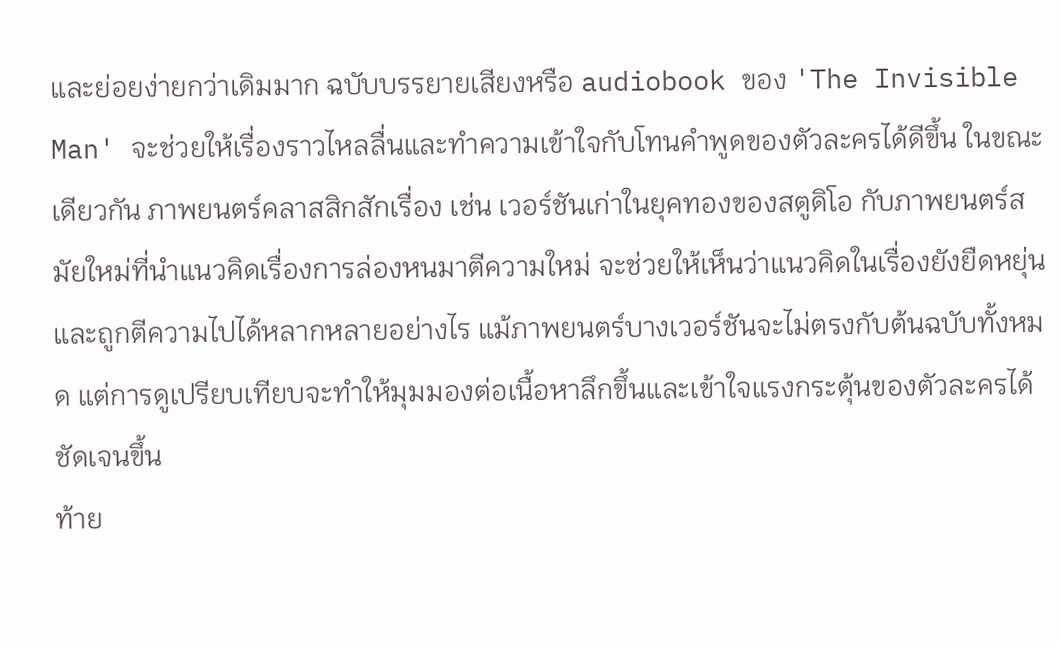และย่อยง่ายกว่าเดิมมาก ฉบับบรรยายเสียงหรือ audiobook ของ 'The Invisible Man' จะช่วยให้เรื่องราวไหลลื่นและทำความเข้าใจกับโทนคำพูดของตัวละครได้ดีขึ้น ในขณะเดียวกัน ภาพยนตร์คลาสสิกสักเรื่อง เช่น เวอร์ชันเก่าในยุคทองของสตูดิโอ กับภาพยนตร์สมัยใหม่ที่นำแนวคิดเรื่องการล่องหนมาตีความใหม่ จะช่วยให้เห็นว่าแนวคิดในเรื่องยังยืดหยุ่นและถูกตีความไปได้หลากหลายอย่างไร แม้ภาพยนตร์บางเวอร์ชันจะไม่ตรงกับต้นฉบับทั้งหมด แต่การดูเปรียบเทียบจะทำให้มุมมองต่อเนื้อหาลึกขึ้นและเข้าใจแรงกระตุ้นของตัวละครได้ชัดเจนขึ้น
ท้าย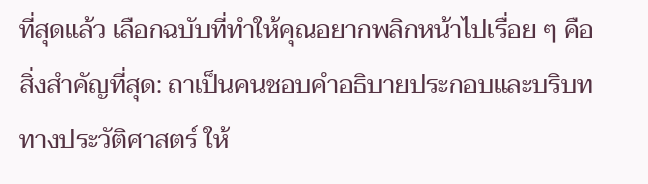ที่สุดแล้ว เลือกฉบับที่ทำให้คุณอยากพลิกหน้าไปเรื่อย ๆ คือสิ่งสำคัญที่สุด: ถาเป็นคนชอบคำอธิบายประกอบและบริบททางประวัติศาสตร์ ให้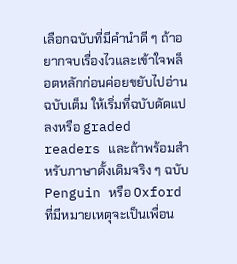เลือกฉบับที่มีคำนำดี ๆ ถ้าอยากจบเรื่องไวและเข้าใจพล็อตหลักก่อนค่อยขยับไปอ่านฉบับเต็ม ให้เริ่มที่ฉบับดัดแปลงหรือ graded readers และถ้าพร้อมสำหรับภาษาดั้งเดิมจริง ๆ ฉบับ Penguin หรือ Oxford ที่มีหมายเหตุจะเป็นเพื่อน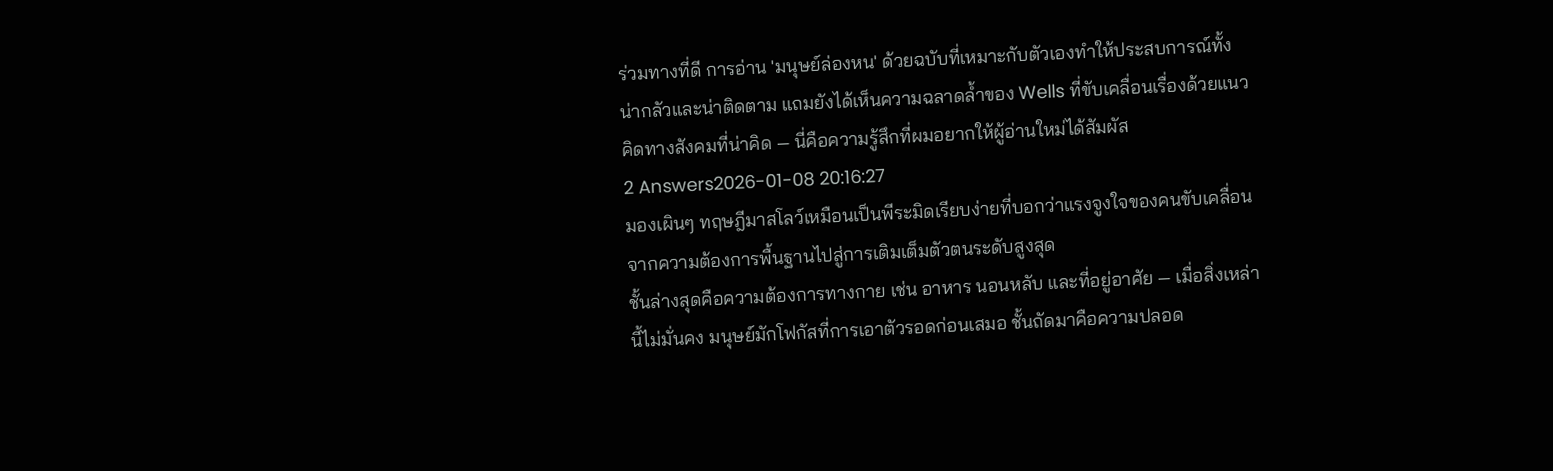ร่วมทางที่ดี การอ่าน 'มนุษย์ล่องหน' ด้วยฉบับที่เหมาะกับตัวเองทำให้ประสบการณ์ทั้งน่ากลัวและน่าติดตาม แถมยังได้เห็นความฉลาดล้ำของ Wells ที่ขับเคลื่อนเรื่องด้วยแนวคิดทางสังคมที่น่าคิด — นี่คือความรู้สึกที่ผมอยากให้ผู้อ่านใหม่ได้สัมผัส
2 Answers2026-01-08 20:16:27
มองเผินๆ ทฤษฎีมาสโลว์เหมือนเป็นพีระมิดเรียบง่ายที่บอกว่าแรงจูงใจของคนขับเคลื่อนจากความต้องการพื้นฐานไปสู่การเติมเต็มตัวตนระดับสูงสุด
ชั้นล่างสุดคือความต้องการทางกาย เช่น อาหาร นอนหลับ และที่อยู่อาศัย — เมื่อสิ่งเหล่านี้ไม่มั่นคง มนุษย์มักโฟกัสที่การเอาตัวรอดก่อนเสมอ ชั้นถัดมาคือความปลอด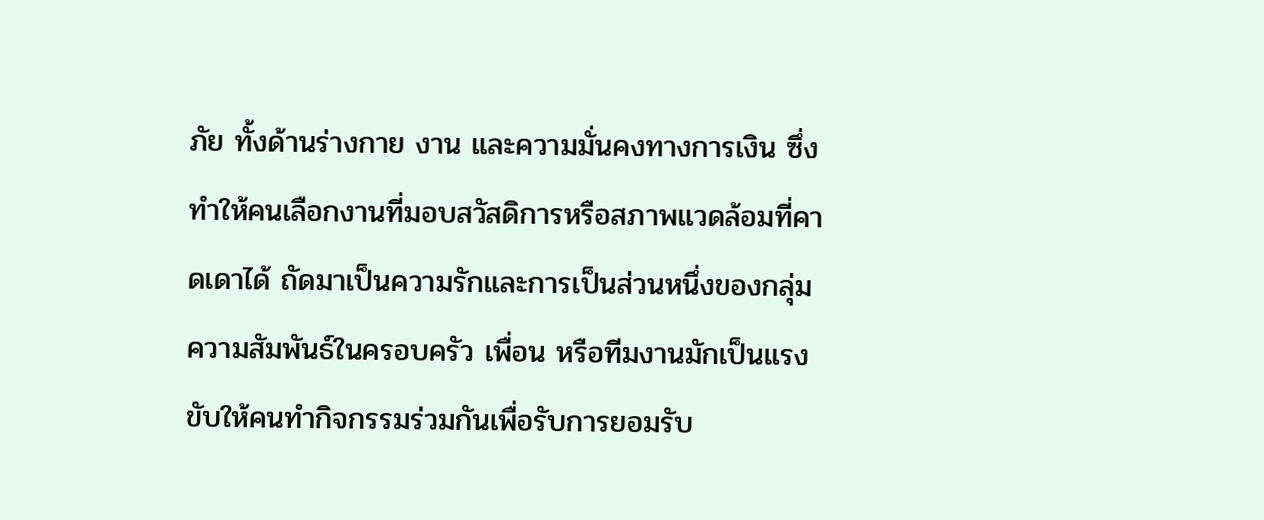ภัย ทั้งด้านร่างกาย งาน และความมั่นคงทางการเงิน ซึ่งทำให้คนเลือกงานที่มอบสวัสดิการหรือสภาพแวดล้อมที่คาดเดาได้ ถัดมาเป็นความรักและการเป็นส่วนหนึ่งของกลุ่ม ความสัมพันธ์ในครอบครัว เพื่อน หรือทีมงานมักเป็นแรงขับให้คนทำกิจกรรมร่วมกันเพื่อรับการยอมรับ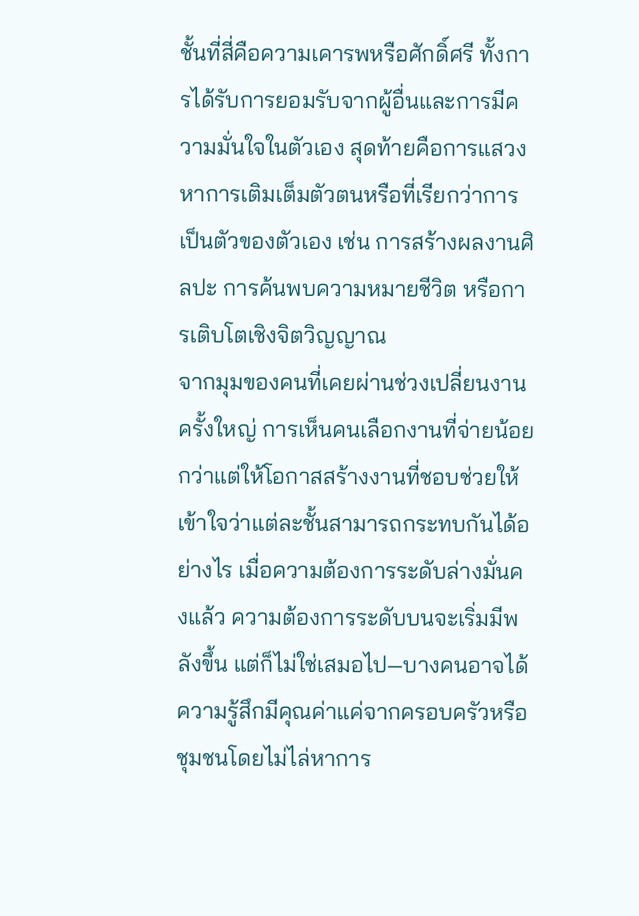ชั้นที่สี่คือความเคารพหรือศักดิ์ศรี ทั้งการได้รับการยอมรับจากผู้อื่นและการมีความมั่นใจในตัวเอง สุดท้ายคือการแสวงหาการเติมเต็มตัวตนหรือที่เรียกว่าการเป็นตัวของตัวเอง เช่น การสร้างผลงานศิลปะ การค้นพบความหมายชีวิต หรือการเติบโตเชิงจิตวิญญาณ
จากมุมของคนที่เคยผ่านช่วงเปลี่ยนงานครั้งใหญ่ การเห็นคนเลือกงานที่จ่ายน้อยกว่าแต่ให้โอกาสสร้างงานที่ชอบช่วยให้เข้าใจว่าแต่ละชั้นสามารถกระทบกันได้อย่างไร เมื่อความต้องการระดับล่างมั่นคงแล้ว ความต้องการระดับบนจะเริ่มมีพลังขึ้น แต่ก็ไม่ใช่เสมอไป—บางคนอาจได้ความรู้สึกมีคุณค่าแค่จากครอบครัวหรือชุมชนโดยไม่ไล่หาการ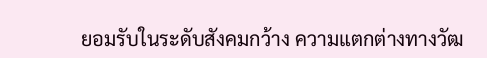ยอมรับในระดับสังคมกว้าง ความแตกต่างทางวัฒ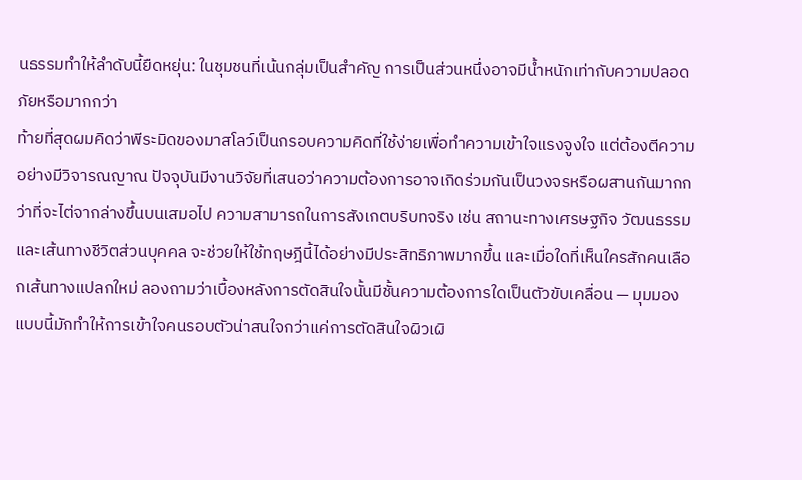นธรรมทำให้ลำดับนี้ยืดหยุ่น: ในชุมชนที่เน้นกลุ่มเป็นสำคัญ การเป็นส่วนหนึ่งอาจมีน้ำหนักเท่ากับความปลอดภัยหรือมากกว่า
ท้ายที่สุดผมคิดว่าพีระมิดของมาสโลว์เป็นกรอบความคิดที่ใช้ง่ายเพื่อทำความเข้าใจแรงจูงใจ แต่ต้องตีความอย่างมีวิจารณญาณ ปัจจุบันมีงานวิจัยที่เสนอว่าความต้องการอาจเกิดร่วมกันเป็นวงจรหรือผสานกันมากกว่าที่จะไต่จากล่างขึ้นบนเสมอไป ความสามารถในการสังเกตบริบทจริง เช่น สถานะทางเศรษฐกิจ วัฒนธรรม และเส้นทางชีวิตส่วนบุคคล จะช่วยให้ใช้ทฤษฎีนี้ได้อย่างมีประสิทธิภาพมากขึ้น และเมื่อใดที่เห็นใครสักคนเลือกเส้นทางแปลกใหม่ ลองถามว่าเบื้องหลังการตัดสินใจนั้นมีชั้นความต้องการใดเป็นตัวขับเคลื่อน — มุมมองแบบนี้มักทำให้การเข้าใจคนรอบตัวน่าสนใจกว่าแค่การตัดสินใจผิวเผิ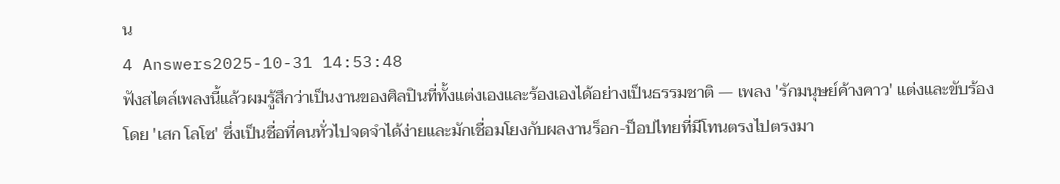น
4 Answers2025-10-31 14:53:48
ฟังสไตล์เพลงนี้แล้วผมรู้สึกว่าเป็นงานของศิลปินที่ทั้งแต่งเองและร้องเองได้อย่างเป็นธรรมชาติ — เพลง 'รักมนุษย์ค้างคาว' แต่งและขับร้องโดย 'เสก โลโซ' ซึ่งเป็นชื่อที่คนทั่วไปจดจำได้ง่ายและมักเชื่อมโยงกับผลงานร็อก-ป็อปไทยที่มีโทนตรงไปตรงมา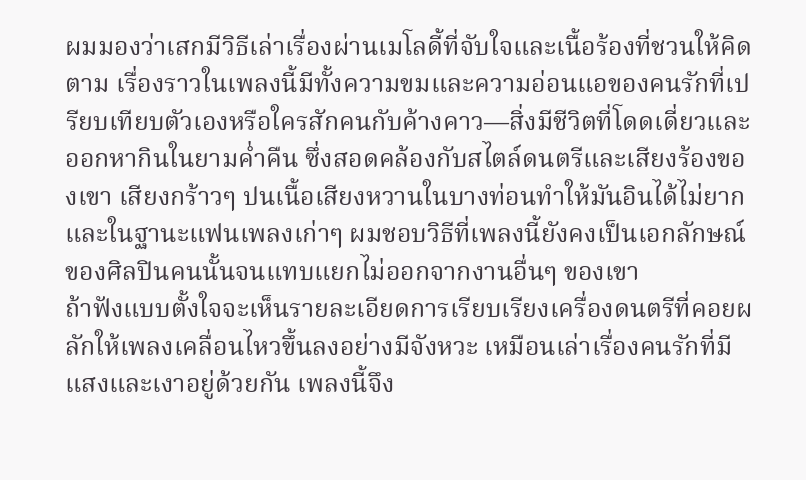ผมมองว่าเสกมีวิธีเล่าเรื่องผ่านเมโลดี้ที่จับใจและเนื้อร้องที่ชวนให้คิดตาม เรื่องราวในเพลงนี้มีทั้งความขมและความอ่อนแอของคนรักที่เปรียบเทียบตัวเองหรือใครสักคนกับค้างคาว—สิ่งมีชีวิตที่โดดเดี่ยวและออกหากินในยามค่ำคืน ซึ่งสอดคล้องกับสไตล์ดนตรีและเสียงร้องของเขา เสียงกร้าวๆ ปนเนื้อเสียงหวานในบางท่อนทำให้มันอินได้ไม่ยาก และในฐานะแฟนเพลงเก่าๆ ผมชอบวิธีที่เพลงนี้ยังคงเป็นเอกลักษณ์ของศิลปินคนนั้นจนแทบแยกไม่ออกจากงานอื่นๆ ของเขา
ถ้าฟังแบบตั้งใจจะเห็นรายละเอียดการเรียบเรียงเครื่องดนตรีที่คอยผลักให้เพลงเคลื่อนไหวขึ้นลงอย่างมีจังหวะ เหมือนเล่าเรื่องคนรักที่มีแสงและเงาอยู่ด้วยกัน เพลงนี้จึง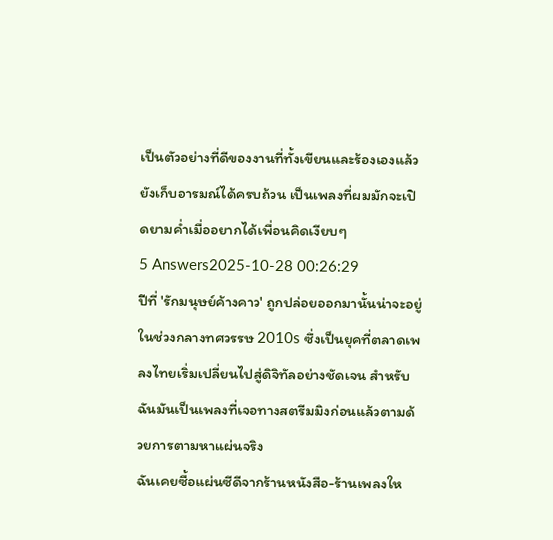เป็นตัวอย่างที่ดีของงานที่ทั้งเขียนและร้องเองแล้วยังเก็บอารมณ์ได้ครบถ้วน เป็นเพลงที่ผมมักจะเปิดยามค่ำเมื่ออยากได้เพื่อนคิดเงียบๆ
5 Answers2025-10-28 00:26:29
ปีที่ 'รักมนุษย์ค้างคาว' ถูกปล่อยออกมานั้นน่าจะอยู่ในช่วงกลางทศวรรษ 2010s ซึ่งเป็นยุคที่ตลาดเพลงไทยเริ่มเปลี่ยนไปสู่ดิจิทัลอย่างชัดเจน สำหรับฉันมันเป็นเพลงที่เจอทางสตรีมมิงก่อนแล้วตามด้วยการตามหาแผ่นจริง
ฉันเคยซื้อแผ่นซีดีจากร้านหนังสือ-ร้านเพลงให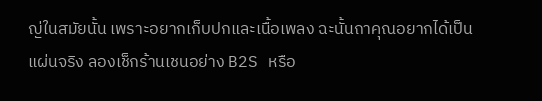ญ่ในสมัยนั้น เพราะอยากเก็บปกและเนื้อเพลง ฉะนั้นถาคุณอยากได้เป็นแผ่นจริง ลองเช็กร้านเชนอย่าง B2S หรือ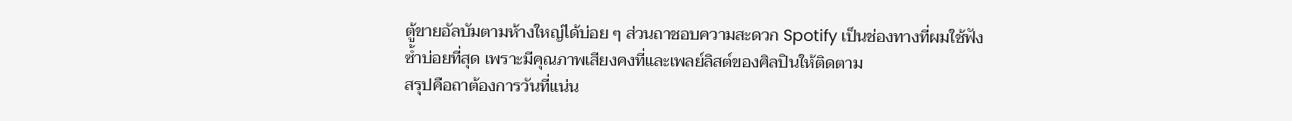ตู้ขายอัลบัมตามห้างใหญ่ได้บ่อย ๆ ส่วนถาชอบความสะดวก Spotify เป็นช่องทางที่ผมใช้ฟังซ้ำบ่อยที่สุด เพราะมีคุณภาพเสียงคงที่และเพลย์ลิสต์ของศิลปินให้ติดตาม
สรุปคือถาต้องการวันที่แน่น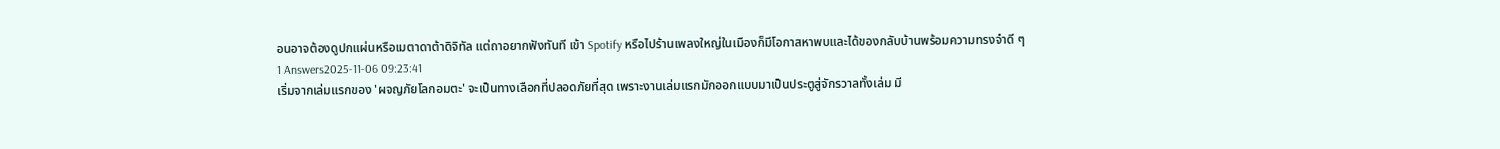อนอาจต้องดูปกแผ่นหรือเมตาดาต้าดิจิทัล แต่ถาอยากฟังทันที เข้า Spotify หรือไปร้านเพลงใหญ่ในเมืองก็มีโอกาสหาพบและได้ของกลับบ้านพร้อมความทรงจำดี ๆ
1 Answers2025-11-06 09:23:41
เริ่มจากเล่มแรกของ 'ผจญภัยโลกอมตะ' จะเป็นทางเลือกที่ปลอดภัยที่สุด เพราะงานเล่มแรกมักออกแบบมาเป็นประตูสู่จักรวาลทั้งเล่ม มี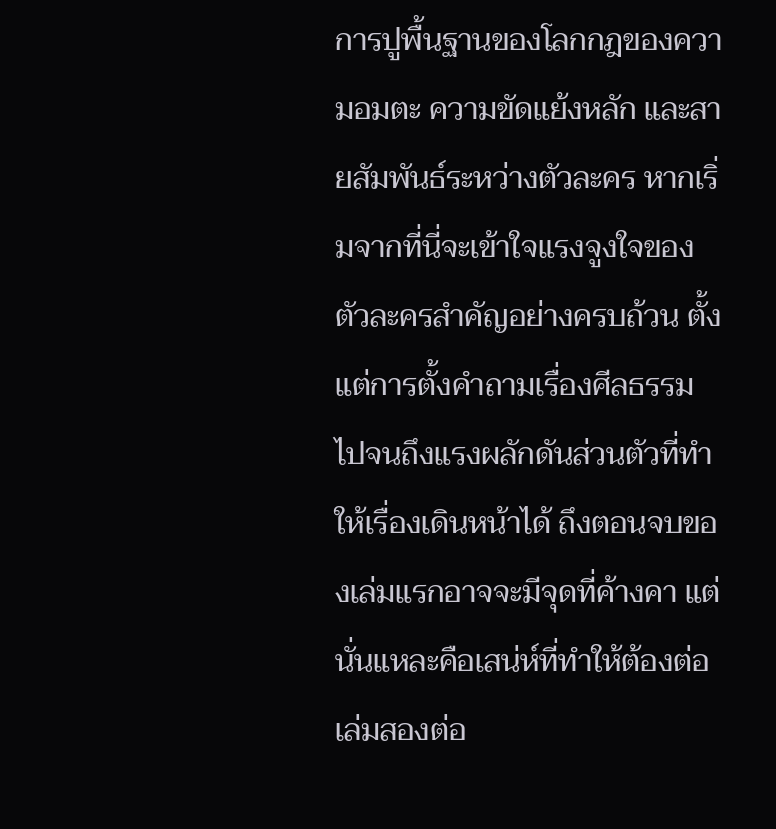การปูพื้นฐานของโลกกฎของความอมตะ ความขัดแย้งหลัก และสายสัมพันธ์ระหว่างตัวละคร หากเริ่มจากที่นี่จะเข้าใจแรงจูงใจของตัวละครสำคัญอย่างครบถ้วน ตั้งแต่การตั้งคำถามเรื่องศีลธรรมไปจนถึงแรงผลักดันส่วนตัวที่ทำให้เรื่องเดินหน้าได้ ถึงตอนจบของเล่มแรกอาจจะมีจุดที่ค้างคา แต่นั่นแหละคือเสน่ห์ที่ทำให้ต้องต่อเล่มสองต่อ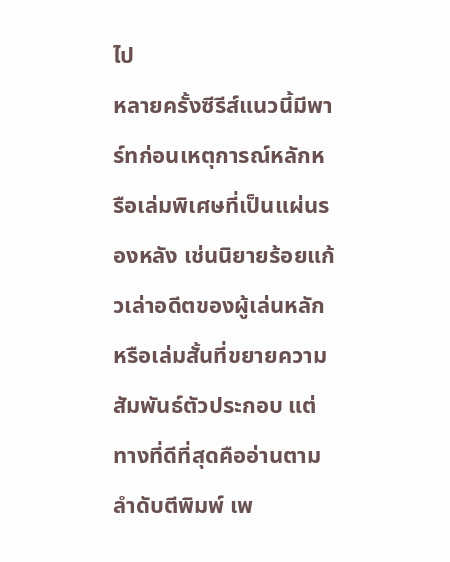ไป
หลายครั้งซีรีส์แนวนี้มีพาร์ทก่อนเหตุการณ์หลักหรือเล่มพิเศษที่เป็นแผ่นรองหลัง เช่นนิยายร้อยแก้วเล่าอดีตของผู้เล่นหลักหรือเล่มสั้นที่ขยายความสัมพันธ์ตัวประกอบ แต่ทางที่ดีที่สุดคืออ่านตามลำดับตีพิมพ์ เพ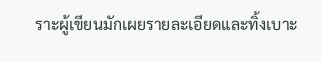ราะผู้เขียนมักเผยรายละเอียดและทิ้งเบาะ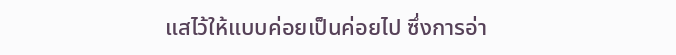แสไว้ให้แบบค่อยเป็นค่อยไป ซึ่งการอ่า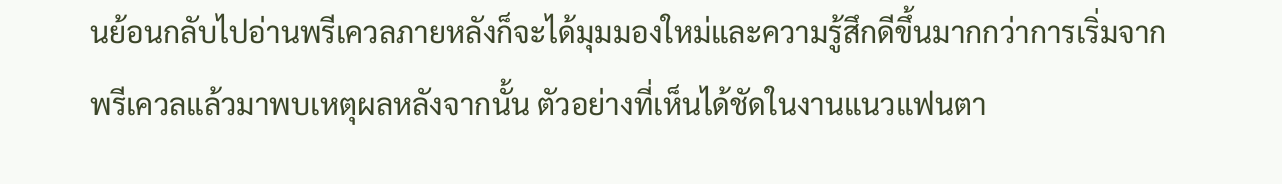นย้อนกลับไปอ่านพรีเควลภายหลังก็จะได้มุมมองใหม่และความรู้สึกดีขึ้นมากกว่าการเริ่มจากพรีเควลแล้วมาพบเหตุผลหลังจากนั้น ตัวอย่างที่เห็นได้ชัดในงานแนวแฟนตา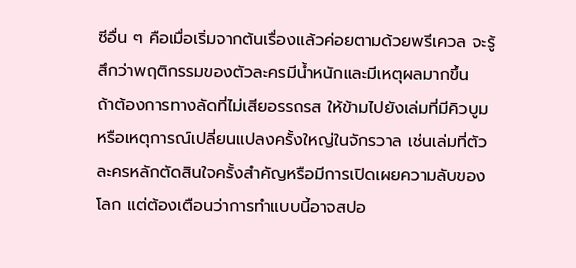ซีอื่น ๆ คือเมื่อเริ่มจากต้นเรื่องแล้วค่อยตามด้วยพรีเควล จะรู้สึกว่าพฤติกรรมของตัวละครมีน้ำหนักและมีเหตุผลมากขึ้น
ถ้าต้องการทางลัดที่ไม่เสียอรรถรส ให้ข้ามไปยังเล่มที่มีคิวบูมหรือเหตุการณ์เปลี่ยนแปลงครั้งใหญ่ในจักรวาล เช่นเล่มที่ตัวละครหลักตัดสินใจครั้งสำคัญหรือมีการเปิดเผยความลับของโลก แต่ต้องเตือนว่าการทำแบบนี้อาจสปอ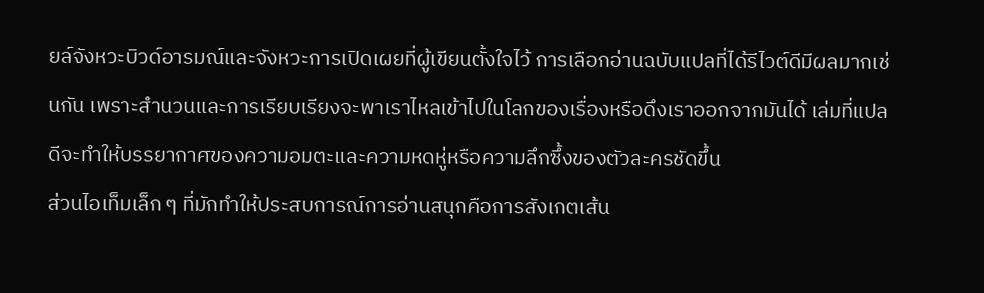ยล์จังหวะบิวด์อารมณ์และจังหวะการเปิดเผยที่ผู้เขียนตั้งใจไว้ การเลือกอ่านฉบับแปลที่ได้รีไวต์ดีมีผลมากเช่นกัน เพราะสำนวนและการเรียบเรียงจะพาเราไหลเข้าไปในโลกของเรื่องหรือดึงเราออกจากมันได้ เล่มที่แปลดีจะทำให้บรรยากาศของความอมตะและความหดหู่หรือความลึกซึ้งของตัวละครชัดขึ้น
ส่วนไอเท็มเล็ก ๆ ที่มักทำให้ประสบการณ์การอ่านสนุกคือการสังเกตเส้น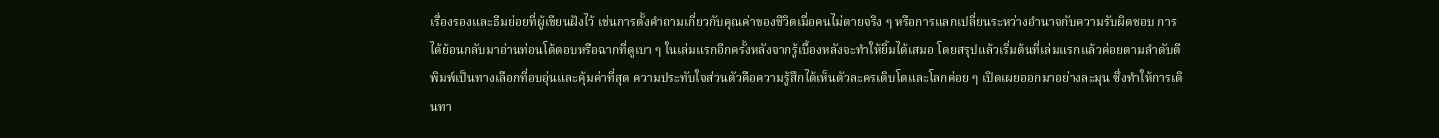เรื่องรองและธีมย่อยที่ผู้เขียนฝังไว้ เช่นการตั้งคำถามเกี่ยวกับคุณค่าของชีวิตเมื่อคนไม่ตายจริง ๆ หรือการแลกเปลี่ยนระหว่างอำนาจกับความรับผิดชอบ การได้ย้อนกลับมาอ่านท่อนโต้ตอบหรือฉากที่ดูเบา ๆ ในเล่มแรกอีกครั้งหลังจากรู้เบื้องหลังจะทำให้ยิ้มได้เสมอ โดยสรุปแล้วเริ่มต้นที่เล่มแรกแล้วค่อยตามลำดับตีพิมพ์เป็นทางเลือกที่อบอุ่นและคุ้มค่าที่สุด ความประทับใจส่วนตัวคือความรู้สึกได้เห็นตัวละครเติบโตและโลกค่อย ๆ เปิดเผยออกมาอย่างละมุน ซึ่งทำให้การเดินทา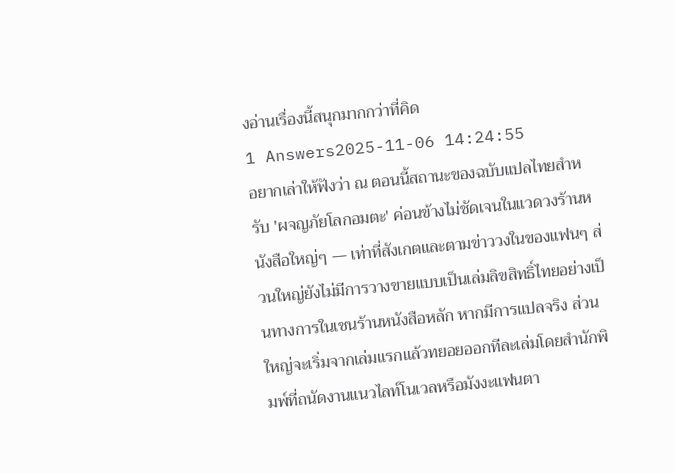งอ่านเรื่องนี้สนุกมากกว่าที่คิด
1 Answers2025-11-06 14:24:55
อยากเล่าให้ฟังว่า ณ ตอนนี้สถานะของฉบับแปลไทยสำหรับ 'ผจญภัยโลกอมตะ' ค่อนข้างไม่ชัดเจนในแวดวงร้านหนังสือใหญ่ๆ — เท่าที่สังเกตและตามข่าววงในของแฟนๆ ส่วนใหญ่ยังไม่มีการวางขายแบบเป็นเล่มลิขสิทธิ์ไทยอย่างเป็นทางการในเชนร้านหนังสือหลัก หากมีการแปลจริง ส่วนใหญ่จะเริ่มจากเล่มแรกแล้วทยอยออกทีละเล่มโดยสำนักพิมพ์ที่ถนัดงานแนวไลท์โนเวลหรือมังงะแฟนตา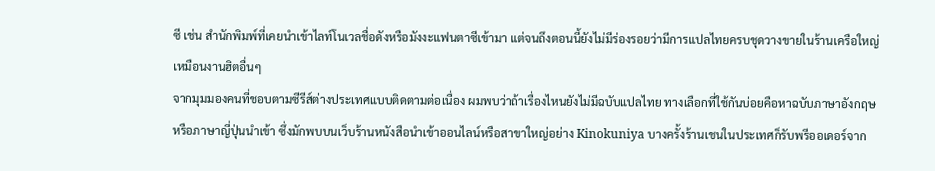ซี เช่น สำนักพิมพ์ที่เคยนำเข้าไลท์โนเวลชื่อดังหรือมังงะแฟนตาซีเข้ามา แต่จนถึงตอนนี้ยังไม่มีร่องรอยว่ามีการแปลไทยครบชุดวางขายในร้านเครือใหญ่เหมือนงานฮิตอื่นๆ
จากมุมมองคนที่ชอบตามซีรีส์ต่างประเทศแบบติดตามต่อเนื่อง ผมพบว่าถ้าเรื่องไหนยังไม่มีฉบับแปลไทย ทางเลือกที่ใช้กันบ่อยคือหาฉบับภาษาอังกฤษหรือภาษาญี่ปุ่นนำเข้า ซึ่งมักพบบนเว็บร้านหนังสือนำเข้าออนไลน์หรือสาขาใหญ่อย่าง Kinokuniya บางครั้งร้านเชนในประเทศก็รับพรีออเดอร์จาก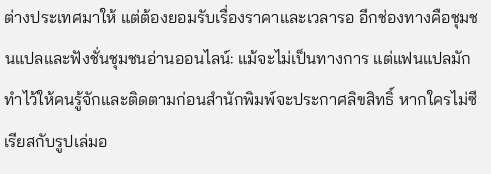ต่างประเทศมาให้ แต่ต้องยอมรับเรื่องราคาและเวลารอ อีกช่องทางคือชุมชนแปลและฟังชั่นชุมชนอ่านออนไลน์: แม้จะไม่เป็นทางการ แต่แฟนแปลมักทำไว้ให้คนรู้จักและติดตามก่อนสำนักพิมพ์จะประกาศลิขสิทธิ์ หากใครไม่ซีเรียสกับรูปเล่มอ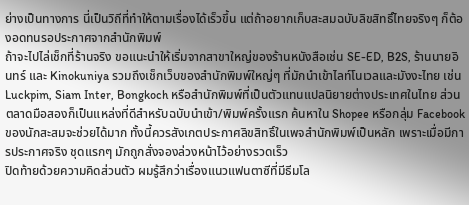ย่างเป็นทางการ นี่เป็นวิถีที่ทำให้ตามเรื่องได้เร็วขึ้น แต่ถ้าอยากเก็บสะสมฉบับลิขสิทธิ์ไทยจริงๆ ก็ต้องอดทนรอประกาศจากสำนักพิมพ์
ถ้าจะไปไล่เช็กที่ร้านจริง ขอแนะนำให้เริ่มจากสาขาใหญ่ของร้านหนังสือเช่น SE-ED, B2S, ร้านนายอินทร์ และ Kinokuniya รวมถึงเช็กเว็บของสำนักพิมพ์ใหญ่ๆ ที่มักนำเข้าไลท์โนเวลและมังงะไทย เช่น Luckpim, Siam Inter, Bongkoch หรือสำนักพิมพ์ที่เป็นตัวแทนแปลนิยายต่างประเทศในไทย ส่วนตลาดมือสองก็เป็นแหล่งที่ดีสำหรับฉบับนำเข้า/พิมพ์ครั้งแรก ค้นหาใน Shopee หรือกลุ่ม Facebook ของนักสะสมจะช่วยได้มาก ทั้งนี้ควรสังเกตประกาศลิขสิทธิ์ในเพจสำนักพิมพ์เป็นหลัก เพราะเมื่อมีการประกาศจริง ชุดแรกๆ มักถูกสั่งจองล่วงหน้าไว้อย่างรวดเร็ว
ปิดท้ายด้วยความคิดส่วนตัว ผมรู้สึกว่าเรื่องแนวแฟนตาซีที่มีธีมโล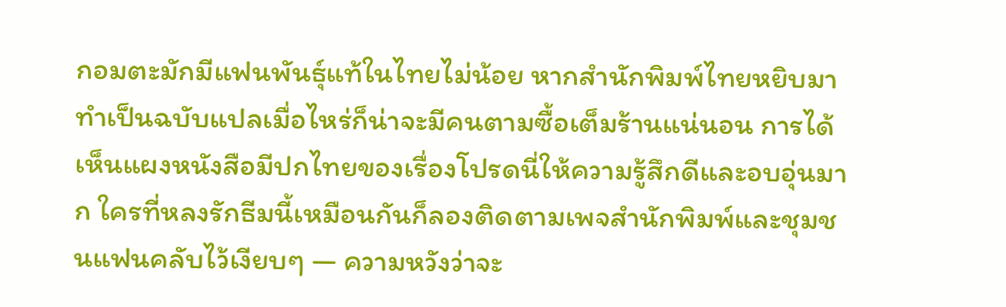กอมตะมักมีแฟนพันธุ์แท้ในไทยไม่น้อย หากสำนักพิมพ์ไทยหยิบมาทำเป็นฉบับแปลเมื่อไหร่ก็น่าจะมีคนตามซื้อเต็มร้านแน่นอน การได้เห็นแผงหนังสือมีปกไทยของเรื่องโปรดนี่ให้ความรู้สึกดีและอบอุ่นมาก ใครที่หลงรักธีมนี้เหมือนกันก็ลองติดตามเพจสำนักพิมพ์และชุมชนแฟนคลับไว้เงียบๆ — ความหวังว่าจะ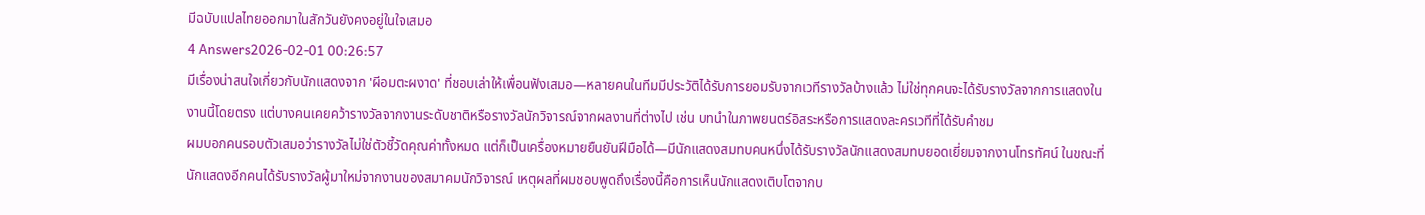มีฉบับแปลไทยออกมาในสักวันยังคงอยู่ในใจเสมอ
4 Answers2026-02-01 00:26:57
มีเรื่องน่าสนใจเกี่ยวกับนักแสดงจาก 'ผีอมตะผงาด' ที่ชอบเล่าให้เพื่อนฟังเสมอ—หลายคนในทีมมีประวัติได้รับการยอมรับจากเวทีรางวัลบ้างแล้ว ไม่ใช่ทุกคนจะได้รับรางวัลจากการแสดงในงานนี้โดยตรง แต่บางคนเคยคว้ารางวัลจากงานระดับชาติหรือรางวัลนักวิจารณ์จากผลงานที่ต่างไป เช่น บทนำในภาพยนตร์อิสระหรือการแสดงละครเวทีที่ได้รับคำชม
ผมบอกคนรอบตัวเสมอว่ารางวัลไม่ใช่ตัวชี้วัดคุณค่าทั้งหมด แต่ก็เป็นเครื่องหมายยืนยันฝีมือได้—มีนักแสดงสมทบคนหนึ่งได้รับรางวัลนักแสดงสมทบยอดเยี่ยมจากงานโทรทัศน์ ในขณะที่นักแสดงอีกคนได้รับรางวัลผู้มาใหม่จากงานของสมาคมนักวิจารณ์ เหตุผลที่ผมชอบพูดถึงเรื่องนี้คือการเห็นนักแสดงเติบโตจากบ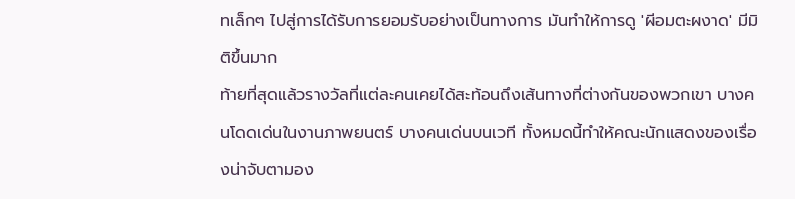ทเล็กๆ ไปสู่การได้รับการยอมรับอย่างเป็นทางการ มันทำให้การดู 'ผีอมตะผงาด' มีมิติขึ้นมาก
ท้ายที่สุดแล้วรางวัลที่แต่ละคนเคยได้สะท้อนถึงเส้นทางที่ต่างกันของพวกเขา บางคนโดดเด่นในงานภาพยนตร์ บางคนเด่นบนเวที ทั้งหมดนี้ทำให้คณะนักแสดงของเรื่องน่าจับตามอง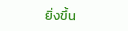ยิ่งขึ้น